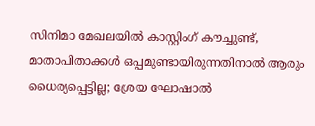സിനിമാ മേഖലയില്‍ കാസ്റ്റിംഗ് കൗച്ചുണ്ട്, മാതാപിതാക്കള്‍ ഒപ്പമുണ്ടായിരുന്നതിനാല്‍ ആരും ധൈര്യപ്പെട്ടില്ല; ശ്രേയ ഘോഷാല്‍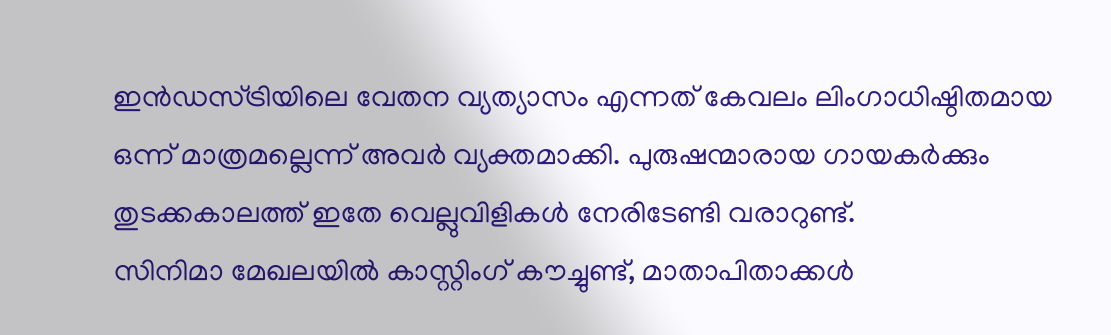ഇന്‍ഡസ്ട്രിയിലെ വേതന വ്യത്യാസം എന്നത് കേവലം ലിംഗാധിഷ്ഠിതമായ ഒന്ന് മാത്രമല്ലെന്ന് അവര്‍ വ്യക്തമാക്കി. പുരുഷന്മാരായ ഗായകര്‍ക്കും തുടക്കകാലത്ത് ഇതേ വെല്ലുവിളികള്‍ നേരിടേണ്ടി വരാറുണ്ട്.
സിനിമാ മേഖലയില്‍ കാസ്റ്റിംഗ് കൗച്ചുണ്ട്, മാതാപിതാക്കള്‍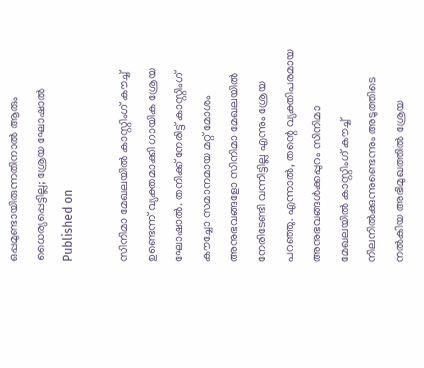ഒപ്പമുണ്ടായിരുന്നതിനാല്‍ ആരും ധൈര്യപ്പെട്ടില്ല; ശ്രേയ ഘോഷാല്‍
Published on

സിനിമാ മേഖലയില്‍ കാസ്റ്റിംഗ് കൗച്ച് ഉണ്ടെന്ന് വ്യക്തമാക്കി ഗായിക ശ്രേയ ഘോഷാല്‍. തനിക്ക് നേരിട്ട് കാസ്റ്റിംഗ് കൗച്ചോ സമാനമായ മറ്റ് മോശം അനുഭവങ്ങളോ സിനിമാ മേഖലയില്‍ നേരിടേണ്ടി വന്നിട്ടില്ല എന്നും ശ്രേയ പറഞ്ഞു. എന്നാല്‍, തന്റെ വ്യക്തിപരമായ അനുഭവങ്ങള്‍ക്കപ്പുറം സിനിമാ മേഖലയില്‍ കാസ്റ്റിംഗ് കൗച്ച് നിലനില്‍ക്കുന്നുണ്ടെന്നും അടുത്തിടെ നല്‍കിയ അഭിമുഖത്തില്‍ ശ്രേയ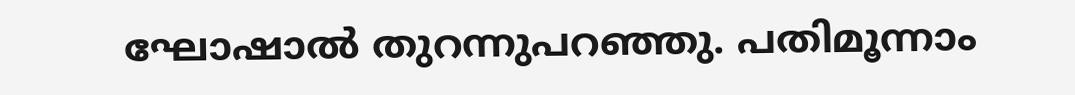ഘോഷാല്‍ തുറന്നുപറഞ്ഞു. പതിമൂന്നാം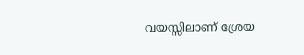വയസ്സിലാണ് ശ്രേയ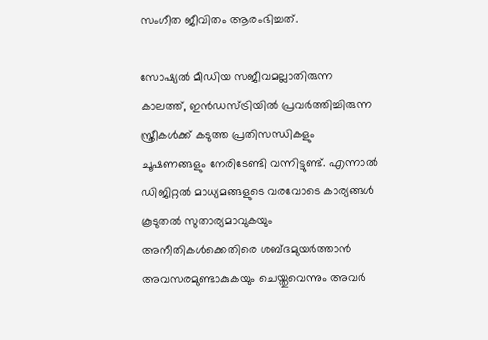സംഗീത ജീവിതം ആരംഭിച്ചത്.

സോഷ്യല്‍ മീഡിയ സജീവമല്ലാതിരുന്ന കാലത്ത്, ഇന്‍ഡസ്ട്രിയില്‍ പ്രവര്‍ത്തിച്ചിരുന്ന സ്ത്രീകള്‍ക്ക് കടുത്ത പ്രതിസന്ധികളും ചൂഷണങ്ങളും നേരിടേണ്ടി വന്നിട്ടുണ്ട്. എന്നാല്‍ ഡിജിറ്റല്‍ മാധ്യമങ്ങളുടെ വരവോടെ കാര്യങ്ങള്‍ കൂടുതല്‍ സുതാര്യമാവുകയും അനീതികള്‍ക്കെതിരെ ശബ്ദമുയര്‍ത്താന്‍ അവസരമുണ്ടാകുകയും ചെയ്തുവെന്നും അവര്‍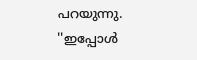പറയുന്നു. ''ഇപ്പോള്‍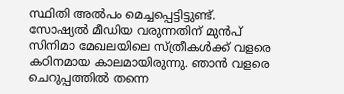സ്ഥിതി അല്‍പം മെച്ചപ്പെട്ടിട്ടുണ്ട്. സോഷ്യല്‍ മീഡിയ വരുന്നതിന് മുന്‍പ് സിനിമാ മേഖലയിലെ സ്ത്രീകള്‍ക്ക് വളരെ കഠിനമായ കാലമായിരുന്നു. ഞാന്‍ വളരെ ചെറുപ്പത്തില്‍ തന്നെ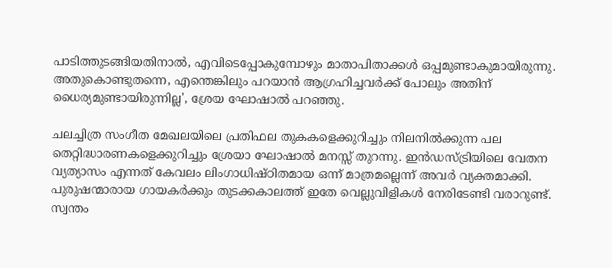പാടിത്തുടങ്ങിയതിനാല്‍, എവിടെപ്പോകുമ്പോഴും മാതാപിതാക്കള്‍ ഒപ്പമുണ്ടാകുമായിരുന്നു. അതുകൊണ്ടുതന്നെ, എന്തെങ്കിലും പറയാന്‍ ആഗ്രഹിച്ചവര്‍ക്ക് പോലും അതിന് ധൈര്യമുണ്ടായിരുന്നില്ല', ശ്രേയ ഘോഷാല്‍ പറഞ്ഞു.

ചലച്ചിത്ര സംഗീത മേഖലയിലെ പ്രതിഫല തുകകളെക്കുറിച്ചും നിലനില്‍ക്കുന്ന പല തെറ്റിദ്ധാരണകളെക്കുറിച്ചും ശ്രേയാ ഘോഷാല്‍ മനസ്സ് തുറന്നു. ഇന്‍ഡസ്ട്രിയിലെ വേതന വ്യത്യാസം എന്നത് കേവലം ലിംഗാധിഷ്ഠിതമായ ഒന്ന് മാത്രമല്ലെന്ന് അവര്‍ വ്യക്തമാക്കി. പുരുഷന്മാരായ ഗായകര്‍ക്കും തുടക്കകാലത്ത് ഇതേ വെല്ലുവിളികള്‍ നേരിടേണ്ടി വരാറുണ്ട്. സ്വന്തം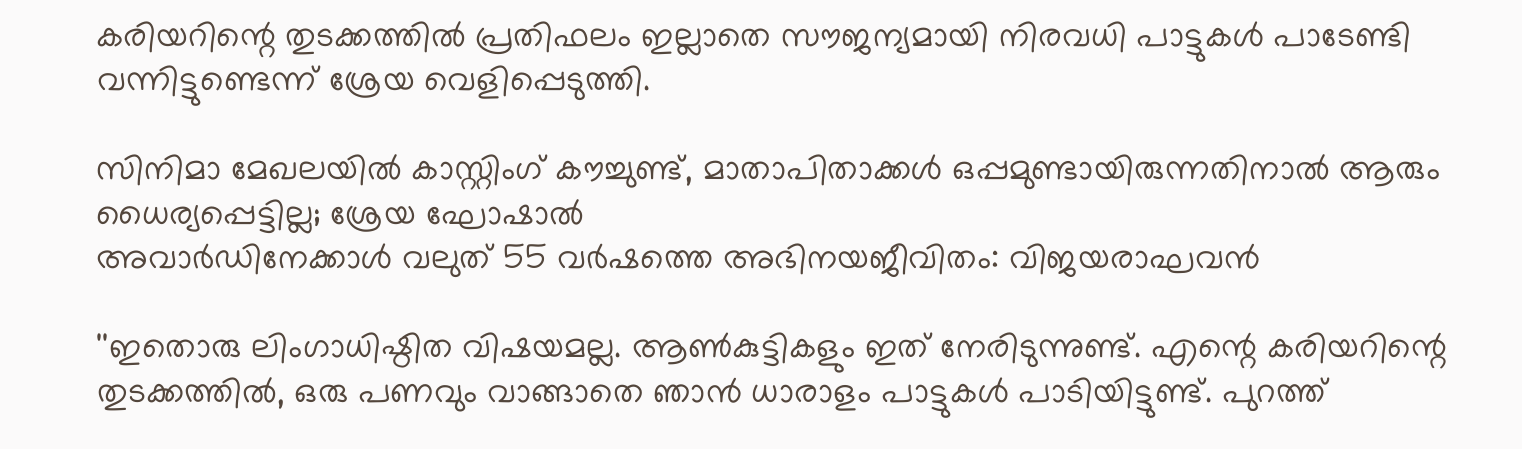കരിയറിന്റെ തുടക്കത്തില്‍ പ്രതിഫലം ഇല്ലാതെ സൗജന്യമായി നിരവധി പാട്ടുകള്‍ പാടേണ്ടി വന്നിട്ടുണ്ടെന്ന് ശ്രേയ വെളിപ്പെടുത്തി.

സിനിമാ മേഖലയില്‍ കാസ്റ്റിംഗ് കൗച്ചുണ്ട്, മാതാപിതാക്കള്‍ ഒപ്പമുണ്ടായിരുന്നതിനാല്‍ ആരും ധൈര്യപ്പെട്ടില്ല; ശ്രേയ ഘോഷാല്‍
അവാർഡിനേക്കാൾ വലുത് 55 വർഷത്തെ അഭിനയജീവിതം: വിജയരാഘവൻ

''ഇതൊരു ലിംഗാധിഷ്ഠിത വിഷയമല്ല. ആണ്‍കുട്ടികളും ഇത് നേരിടുന്നുണ്ട്. എന്റെ കരിയറിന്റെ തുടക്കത്തില്‍, ഒരു പണവും വാങ്ങാതെ ഞാന്‍ ധാരാളം പാട്ടുകള്‍ പാടിയിട്ടുണ്ട്. പുറത്ത്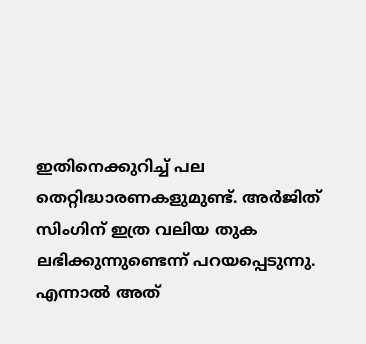ഇതിനെക്കുറിച്ച് പല തെറ്റിദ്ധാരണകളുമുണ്ട്. അര്‍ജിത് സിംഗിന് ഇത്ര വലിയ തുക ലഭിക്കുന്നുണ്ടെന്ന് പറയപ്പെടുന്നു. എന്നാല്‍ അത്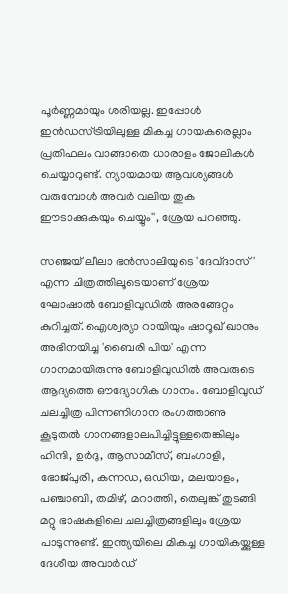പൂര്‍ണ്ണമായും ശരിയല്ല. ഇപ്പോള്‍ ഇന്‍ഡസ്ട്രിയിലുള്ള മികച്ച ഗായകരെല്ലാം പ്രതിഫലം വാങ്ങാതെ ധാരാളം ജോലികള്‍ ചെയ്യാറുണ്ട്. ന്യായമായ ആവശ്യങ്ങള്‍ വരുമ്പോള്‍ അവര്‍ വലിയ തുക ഈടാക്കുകയും ചെയ്യും'', ശ്രേയ പറഞ്ഞു.

സഞ്ജയ് ലീലാ ഭന്‍സാലിയുടെ 'ദേവ്ദാസ്' എന്ന ചിത്രത്തിലൂടെയാണ് ശ്രേയ ഘോഷാല്‍ ബോളിവുഡില്‍ അരങ്ങേറ്റം കുറിച്ചത്. ഐശ്വര്യാ റായിയും ഷാറൂഖ് ഖാനും അഭിനയിച്ച 'ബൈരി പിയ' എന്ന ഗാനമായിരുന്നു ബോളിവുഡില്‍ അവരുടെ ആദ്യത്തെ ഔദ്യോഗിക ഗാനം. ബോളിവുഡ് ചലച്ചിത്ര പിന്നണിഗാന രംഗത്താണു കൂടുതല്‍ ഗാനങ്ങളാലപിച്ചിട്ടുള്ളതെങ്കിലും ഹിന്ദി, ഉര്‍ദു, ആസാമീസ്, ബംഗാളി, ഭോജ്പുരി, കന്നഡ, ഒഡിയ, മലയാളം, പഞ്ചാബി, തമിഴ്, മറാത്തി, തെലുങ്ക് തുടങ്ങി മറ്റു ഭാഷകളിലെ ചലച്ചിത്രങ്ങളിലും ശ്രേയ പാടുന്നുണ്ട്. ഇന്ത്യയിലെ മികച്ച ഗായികയ്ക്കുള്ള ദേശീയ അവാര്‍ഡ്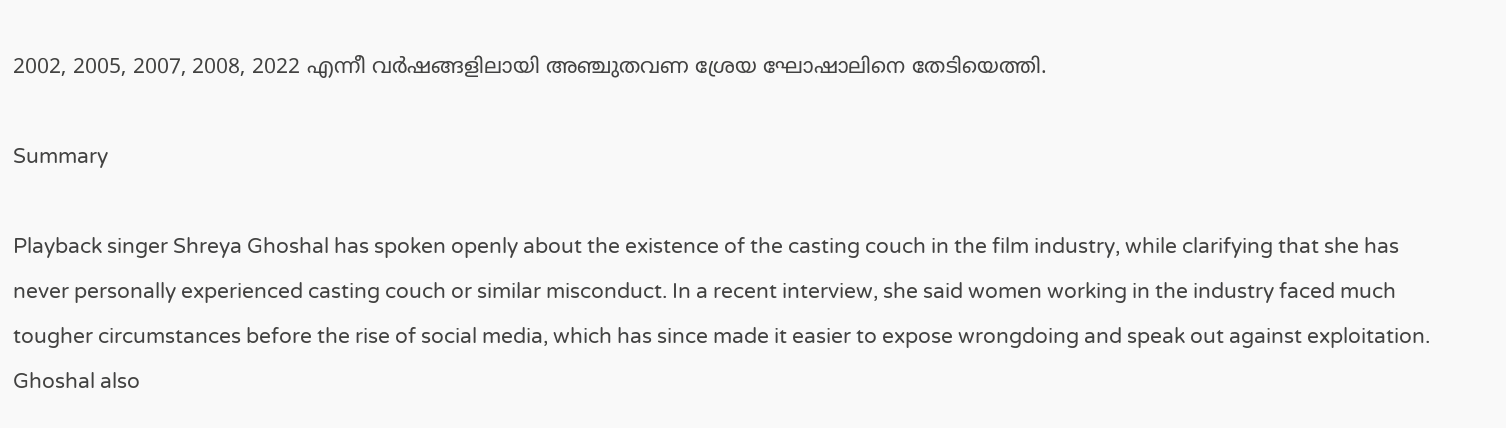2002, 2005, 2007, 2008, 2022 എന്നീ വര്‍ഷങ്ങളിലായി അഞ്ചുതവണ ശ്രേയ ഘോഷാലിനെ തേടിയെത്തി.

Summary

Playback singer Shreya Ghoshal has spoken openly about the existence of the casting couch in the film industry, while clarifying that she has never personally experienced casting couch or similar misconduct. In a recent interview, she said women working in the industry faced much tougher circumstances before the rise of social media, which has since made it easier to expose wrongdoing and speak out against exploitation. Ghoshal also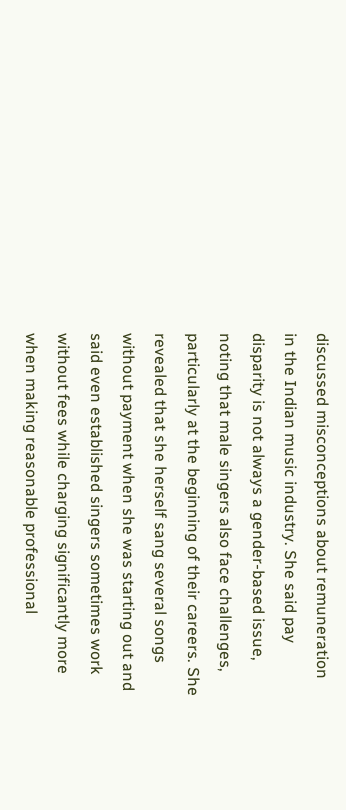discussed misconceptions about remuneration in the Indian music industry. She said pay disparity is not always a gender-based issue, noting that male singers also face challenges, particularly at the beginning of their careers. She revealed that she herself sang several songs without payment when she was starting out and said even established singers sometimes work without fees while charging significantly more when making reasonable professional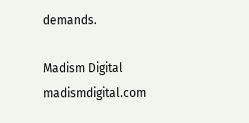demands.

Madism Digital
madismdigital.com